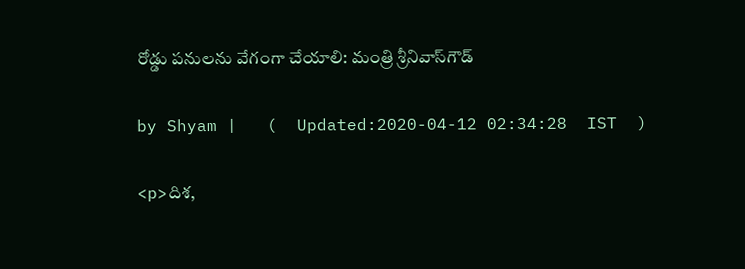రోడ్డు పనులను వేగంగా చేయాలి: మంత్రి శ్రీనివాస్‌గౌడ్

by Shyam |   (  Updated:2020-04-12 02:34:28  IST  )

<p>దిశ,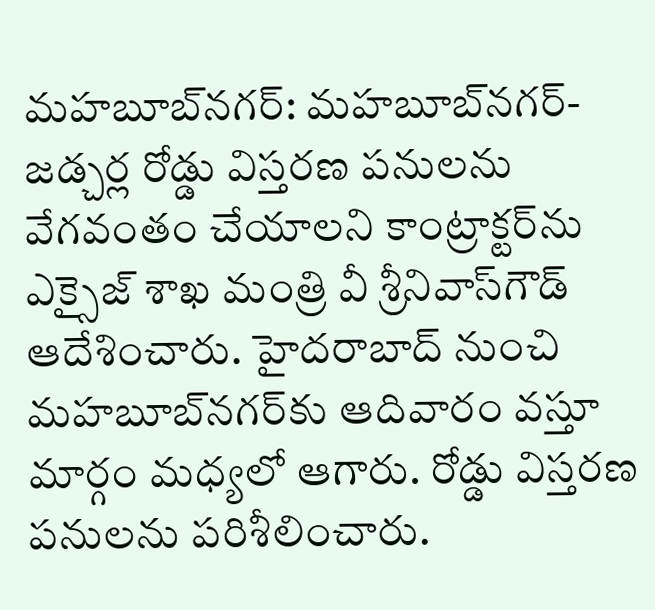మహబూబ్‌నగర్: మహబూబ్‌నగర్-జడ్చర్ల రోడ్డు విస్తరణ పనులను వేగవంతం చేయాలని కాంట్రాక్టర్‌ను ఎక్సైజ్ శాఖ మంత్రి వీ శ్రీనివాస్‌గౌడ్ ఆదేశించారు. హైదరాబాద్ నుంచి మహబూబ్‌నగర్‌కు ఆదివారం వస్తూ మార్గం మధ్యలో ఆగారు. రోడ్డు విస్తరణ పనులను పరిశీలించారు.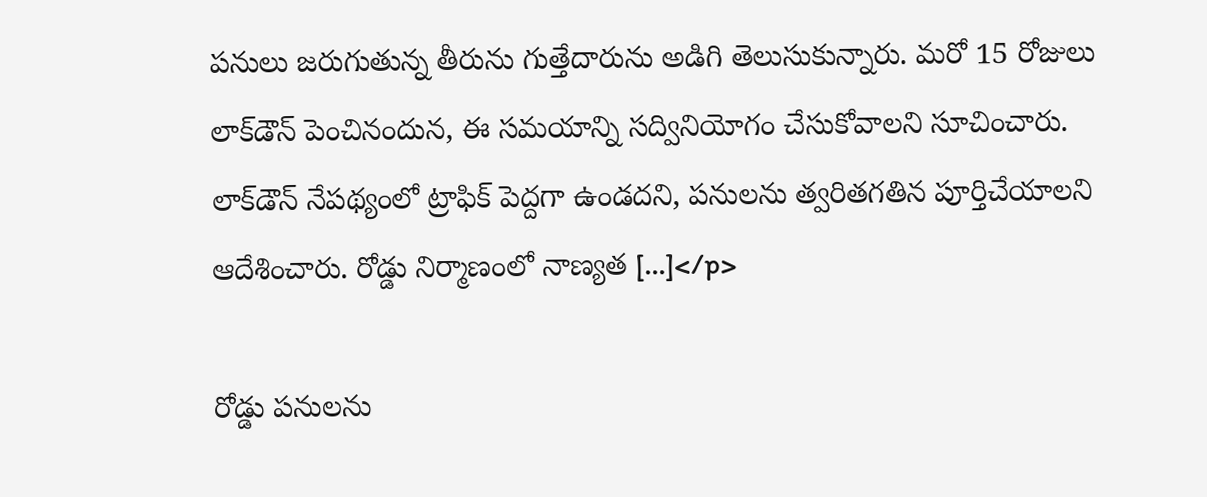పనులు జరుగుతున్న తీరును గుత్తేదారును అడిగి తెలుసుకున్నారు. మరో 15 రోజులు లాక్‌‌డౌన్ పెంచినందున, ఈ సమయాన్ని సద్వినియోగం చేసుకోవాలని సూచించారు. లాక్‌డౌన్ నేపథ్యంలో ట్రాఫిక్ పెద్దగా ఉండదని, పనులను త్వరితగతిన పూర్తిచేయాలని ఆదేశించారు. రోడ్డు నిర్మాణంలో నాణ్యత […]</p>

రోడ్డు పనులను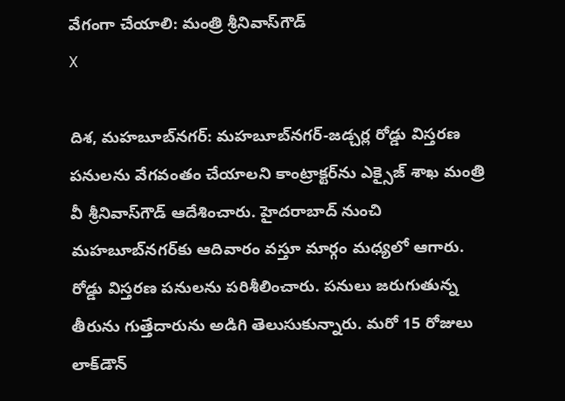వేగంగా చేయాలి: మంత్రి శ్రీనివాస్‌గౌడ్
X

దిశ, మహబూబ్‌నగర్: మహబూబ్‌నగర్-జడ్చర్ల రోడ్డు విస్తరణ పనులను వేగవంతం చేయాలని కాంట్రాక్టర్‌ను ఎక్సైజ్ శాఖ మంత్రి వీ శ్రీనివాస్‌గౌడ్ ఆదేశించారు. హైదరాబాద్ నుంచి మహబూబ్‌నగర్‌కు ఆదివారం వస్తూ మార్గం మధ్యలో ఆగారు. రోడ్డు విస్తరణ పనులను పరిశీలించారు. పనులు జరుగుతున్న తీరును గుత్తేదారును అడిగి తెలుసుకున్నారు. మరో 15 రోజులు లాక్‌‌డౌన్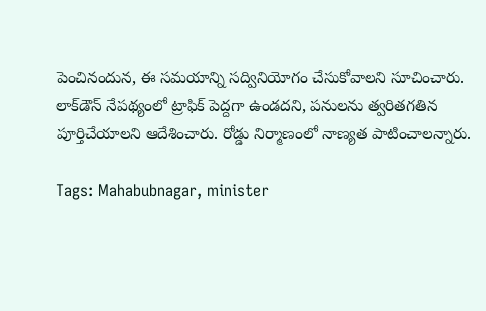పెంచినందున, ఈ సమయాన్ని సద్వినియోగం చేసుకోవాలని సూచించారు. లాక్‌డౌన్ నేపథ్యంలో ట్రాఫిక్ పెద్దగా ఉండదని, పనులను త్వరితగతిన పూర్తిచేయాలని ఆదేశించారు. రోడ్డు నిర్మాణంలో నాణ్యత పాటించాలన్నారు.

Tags: Mahabubnagar, minister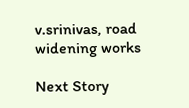v.srinivas, road widening works

Next Story